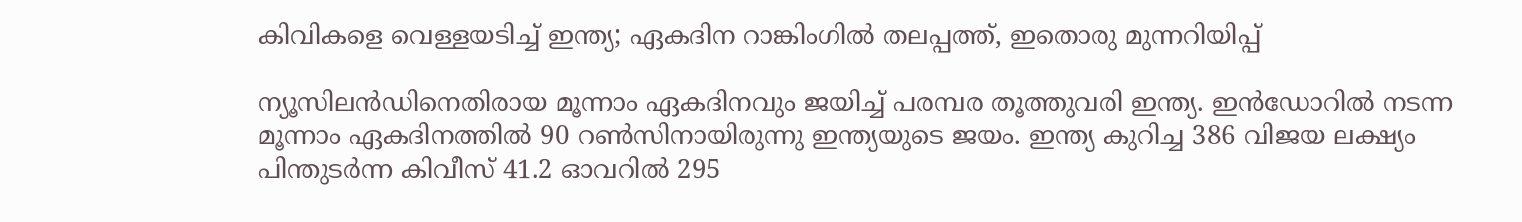കിവികളെ വെള്ളയടിച്ച് ഇന്ത്യ; ഏകദിന റാങ്കിംഗില്‍ തലപ്പത്ത്, ഇതൊരു മുന്നറിയിപ്പ്

ന്യൂസിലന്‍ഡിനെതിരായ മൂന്നാം ഏകദിനവും ജയിച്ച് പരമ്പര തൂത്തുവരി ഇന്ത്യ. ഇന്‍ഡോറില്‍ നടന്ന മൂന്നാം ഏകദിനത്തില്‍ 90 റണ്‍സിനായിരുന്നു ഇന്ത്യയുടെ ജയം. ഇന്ത്യ കുറിച്ച 386 വിജയ ലക്ഷ്യം പിന്തുടര്‍ന്ന കിവീസ് 41.2 ഓവറില്‍ 295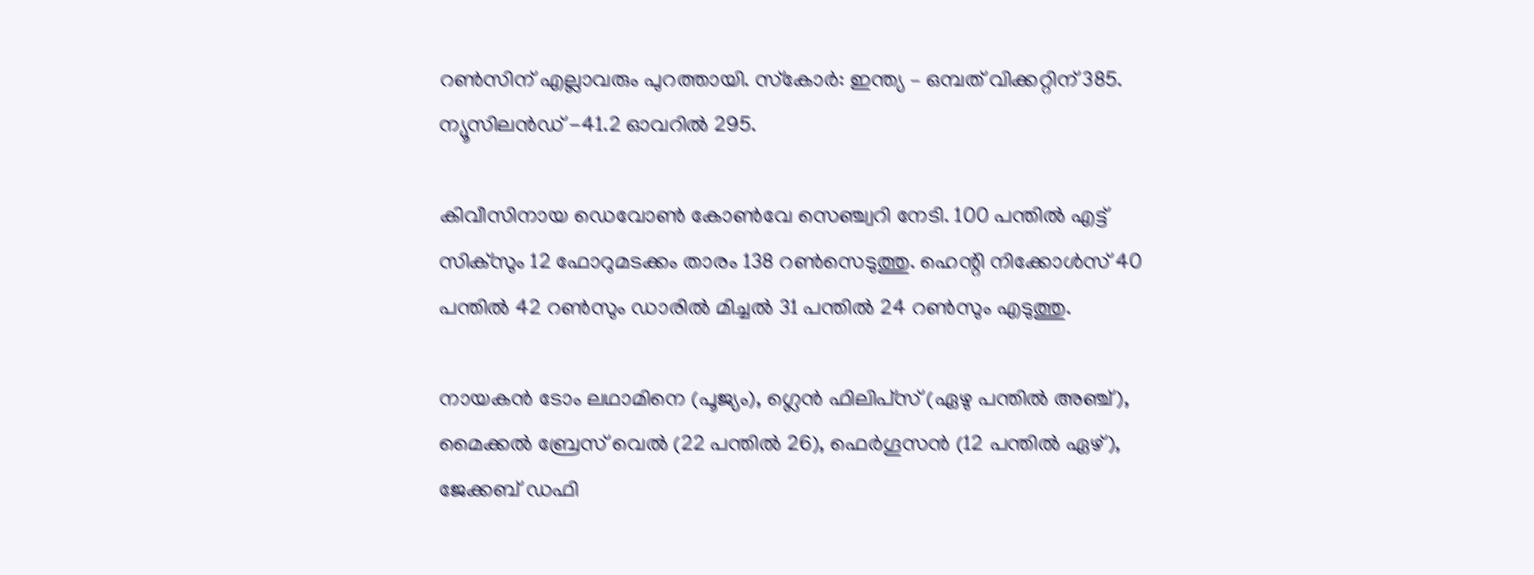റണ്‍സിന് എല്ലാവരും പുറത്തായി. സ്‌കോര്‍: ഇന്ത്യ – ഒമ്പത് വിക്കറ്റിന് 385. ന്യൂസിലന്‍ഡ് -41.2 ഓവറില്‍ 295.

കിവീസിനായ ഡെവോണ്‍ കോണ്‍വേ സെഞ്ച്വറി നേടി. 100 പന്തില്‍ എട്ട് സിക്‌സും 12 ഫോറുമടക്കം താരം 138 റണ്‍സെടുത്തു. ഹെന്റി നിക്കോള്‍സ് 40 പന്തില്‍ 42 റണ്‍സും ഡാരില്‍ മിച്ചല്‍ 31 പന്തില്‍ 24 റണ്‍സും എടുത്തു.

നായകന്‍ ടോം ലഥാമിനെ (പൂജ്യം), ഗ്ലെന്‍ ഫിലിപ്‌സ് (ഏഴു പന്തില്‍ അഞ്ച്), മൈക്കല്‍ ബ്രേസ് വെല്‍ (22 പന്തില്‍ 26), ഫെര്‍ഗൂസന്‍ (12 പന്തില്‍ ഏഴ്), ജേക്കബ് ഡഫി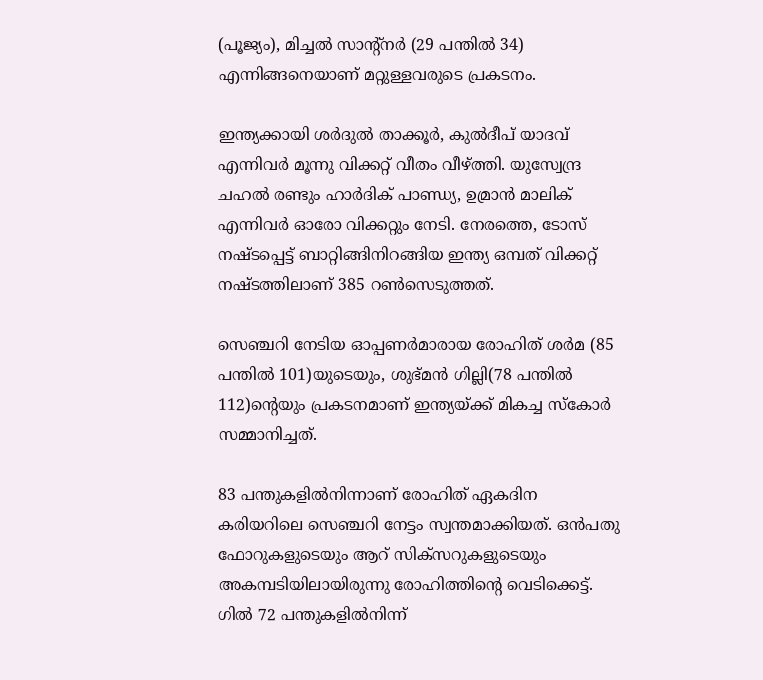(പൂജ്യം), മിച്ചല്‍ സാന്റ്‌നര്‍ (29 പന്തില്‍ 34) എന്നിങ്ങനെയാണ് മറ്റുള്ളവരുടെ പ്രകടനം.

ഇന്ത്യക്കായി ശര്‍ദുല്‍ താക്കൂര്‍, കുല്‍ദീപ് യാദവ് എന്നിവര്‍ മൂന്നു വിക്കറ്റ് വീതം വീഴ്ത്തി. യുസ്വേന്ദ്ര ചഹല്‍ രണ്ടും ഹാര്‍ദിക് പാണ്ഡ്യ, ഉമ്രാന്‍ മാലിക് എന്നിവര്‍ ഓരോ വിക്കറ്റും നേടി. നേരത്തെ, ടോസ് നഷ്ടപ്പെട്ട് ബാറ്റിങ്ങിനിറങ്ങിയ ഇന്ത്യ ഒമ്പത് വിക്കറ്റ് നഷ്ടത്തിലാണ് 385 റണ്‍സെടുത്തത്.

സെഞ്ചറി നേടിയ ഓപ്പണര്‍മാരായ രോഹിത് ശര്‍മ (85 പന്തില്‍ 101)യുടെയും, ശുഭ്മന്‍ ഗില്ലി(78 പന്തില്‍ 112)ന്റെയും പ്രകടനമാണ് ഇന്ത്യയ്ക്ക് മികച്ച സ്‌കോര്‍ സമ്മാനിച്ചത്.

83 പന്തുകളില്‍നിന്നാണ് രോഹിത് ഏകദിന കരിയറിലെ സെഞ്ചറി നേട്ടം സ്വന്തമാക്കിയത്. ഒന്‍പതു ഫോറുകളുടെയും ആറ് സിക്‌സറുകളുടെയും അകമ്പടിയിലായിരുന്നു രോഹിത്തിന്റെ വെടിക്കെട്ട്. ഗില്‍ 72 പന്തുകളില്‍നിന്ന്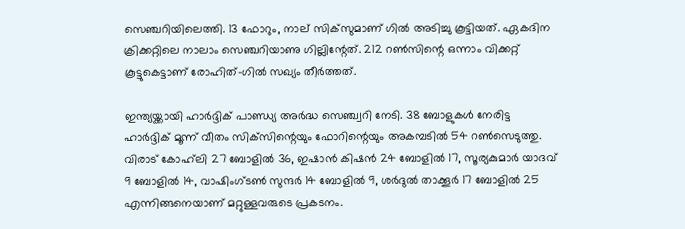സെഞ്ചറിയിലെത്തി. 13 ഫോറും, നാല് സിക്‌സുമാണ് ഗില്‍ അടിച്ചു കൂട്ടിയത്. ഏകദിന ക്രിക്കറ്റിലെ നാലാം സെഞ്ചറിയാണു ഗില്ലിന്റേത്. 212 റണ്‍സിന്റെ ഒന്നാം വിക്കറ്റ് കൂട്ടുകെട്ടാണ് രോഹിത്-ഗില്‍ സഖ്യം തീര്‍ത്തത്.

ഇന്ത്യയ്ക്കായി ഹാര്‍ദ്ദിക് പാണ്ഡ്യ അര്‍ദ്ധ സെഞ്ച്വറി നേടി. 38 ബോളുകള്‍ നേരിട്ട ഹാര്‍ദ്ദിക് മൂന്ന് വീതം സിക്‌സിന്റെയും ഫോറിന്റെയും അകമ്പടില്‍ 54 റണ്‍സെടുത്തു. വിരാട് കോഹ്‌ലി 27 ബോളില്‍ 36, ഇഷാന്‍ കിഷന്‍ 24 ബോളില്‍ 17, സൂര്യകുമാര്‍ യാദവ് 9 ബോളില്‍ 14, വാഷിംഗ്ടണ്‍ സുന്ദര്‍ 14 ബോളില്‍ 9, ശര്‍ദുല്‍ താക്കൂര്‍ 17 ബോളില്‍ 25 എന്നിങ്ങനെയാണ് മറ്റുള്ളവരുടെ പ്രകടനം.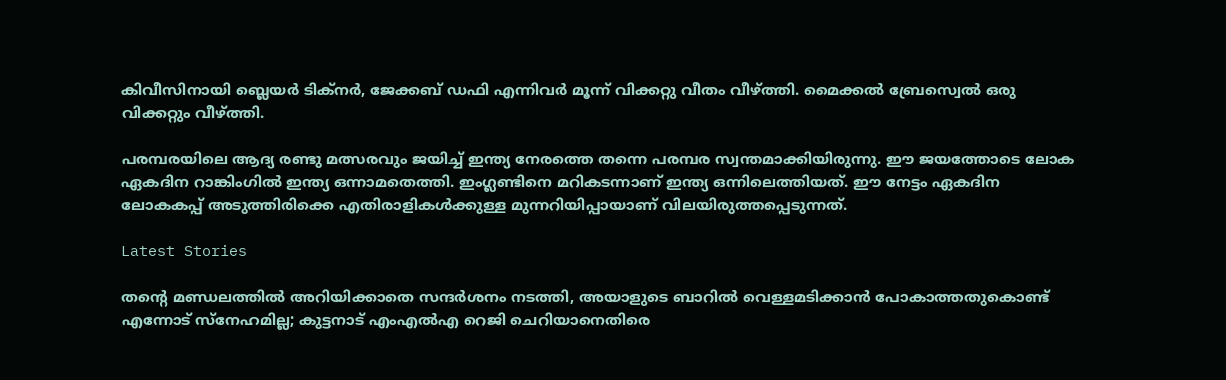കിവീസിനായി ബ്ലെയര്‍ ടിക്‌നര്‍, ജേക്കബ് ഡഫി എന്നിവര്‍ മൂന്ന് വിക്കറ്റു വീതം വീഴ്ത്തി. മൈക്കല്‍ ബ്രേസ്വെല്‍ ഒരു വിക്കറ്റും വീഴ്ത്തി.

പരമ്പരയിലെ ആദ്യ രണ്ടു മത്സരവും ജയിച്ച് ഇന്ത്യ നേരത്തെ തന്നെ പരമ്പര സ്വന്തമാക്കിയിരുന്നു. ഈ ജയത്തോടെ ലോക ഏകദിന റാങ്കിംഗില്‍ ഇന്ത്യ ഒന്നാമതെത്തി. ഇംഗ്ലണ്ടിനെ മറികടന്നാണ് ഇന്ത്യ ഒന്നിലെത്തിയത്. ഈ നേട്ടം ഏകദിന ലോകകപ്പ് അടുത്തിരിക്കെ എതിരാളികള്‍ക്കുള്ള മുന്നറിയിപ്പായാണ് വിലയിരുത്തപ്പെടുന്നത്.

Latest Stories

തന്റെ മണ്ഡലത്തിൽ അറിയിക്കാതെ സന്ദർശനം നടത്തി, അയാളുടെ ബാറില്‍ വെള്ളമടിക്കാന്‍ പോകാത്തതുകൊണ്ട് എന്നോട് സ്‌നേഹമില്ല; കുട്ടനാട് എംഎൽഎ റെജി ചെറിയാനെതിരെ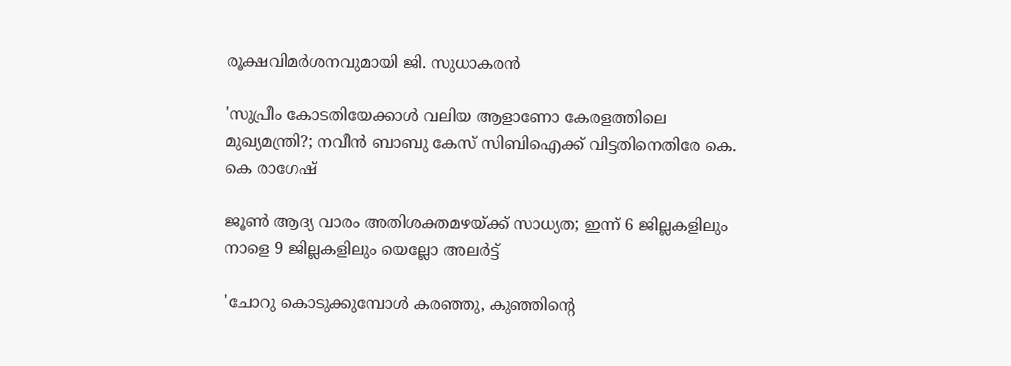രൂക്ഷവിമർശനവുമായി ജി. സുധാകരൻ

'സുപ്രീം കോടതിയേക്കാൾ വലിയ ആളാണോ കേരളത്തിലെ മുഖ്യമന്ത്രി?; നവീൻ ബാബു കേസ് സിബിഐക്ക് വിട്ടതിനെതിരേ കെ. കെ രാഗേഷ്

ജൂൺ ആദ്യ വാരം അതിശക്തമഴയ്ക്ക് സാധ്യത; ഇന്ന് 6 ജില്ലകളിലും നാളെ 9 ജില്ലകളിലും യെല്ലോ അലർട്ട്

'ചോറു കൊടുക്കുമ്പോൾ കരഞ്ഞു, കുഞ്ഞിൻ്റെ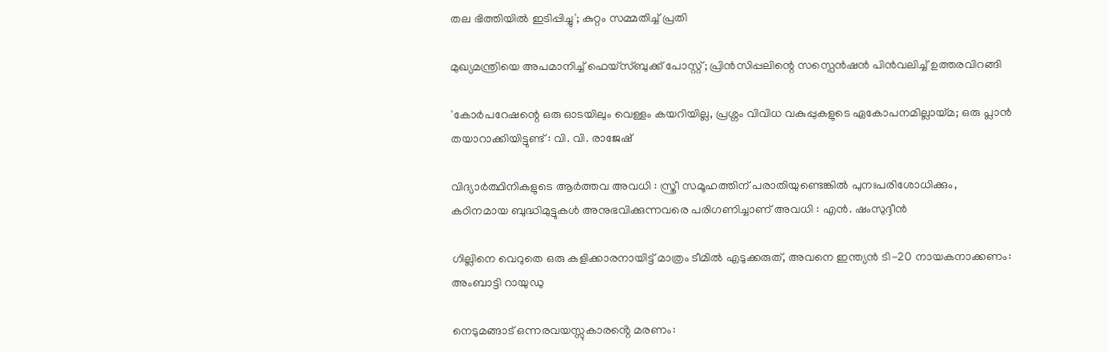തല ഭിത്തിയിൽ ഇടിപ്പിച്ചു'; കുറ്റം സമ്മതിച്ച് പ്രതി

മുഖ്യമന്ത്രിയെ അപമാനിച്ച് ഫെയ്സ്ബുക്ക് പോസ്റ്റ്; പ്രിൻസിപ്പലിന്റെ സസ്പെൻഷൻ പിൻവലിച്ച് ഉത്തരവിറങ്ങി

'കോർപറേഷന്റെ ഒരു ഓടയിലും വെള്ളം കയറിയില്ല, പ്രശ്നം വിവിധ വകുപ്പുകളുടെ ഏകോപനമില്ലായ്മ; ഒരു പ്ലാൻ തയാറാക്കിയിട്ടുണ്ട് : വി. വി. രാജേഷ്

വിദ്യാർത്ഥിനികളുടെ ആർത്തവ അവധി : സ്ത്രീ സമൂഹത്തിന് പരാതിയുണ്ടെങ്കിൽ പുനഃപരിശോധിക്കും, കഠിനമായ ബുദ്ധിമുട്ടുകൾ അനുഭവിക്കുന്നവരെ പരിഗണിച്ചാണ് അവധി : എൻ. ഷംസുദ്ദീൻ

ഗില്ലിനെ വെറുതെ ഒരു കളിക്കാരനായിട്ട് മാത്രം ടീമിൽ എടുക്കരുത്, അവനെ ഇന്ത്യൻ ടി-20 നായകനാക്കണം: അംബാട്ടി റായുഡു

നെടുമങ്ങാട് ഒന്നരവയസ്സുകാരൻ്റെ മരണം: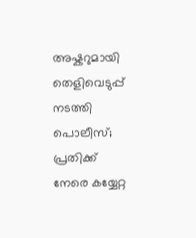അഷ്കറുമായി തെളിവെടുപ്പ് നടത്തി പൊലീസ്; പ്രതിക്ക് നേരെ കയ്യേറ്റ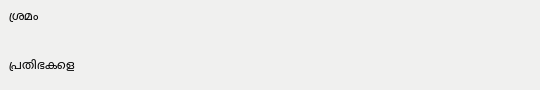ശ്രമം

പ്രതിഭകളെ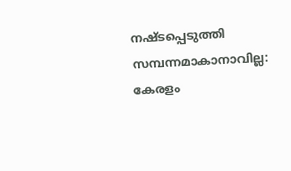നഷ്ടപ്പെടുത്തി സമ്പന്നമാകാനാവില്ല: കേരളം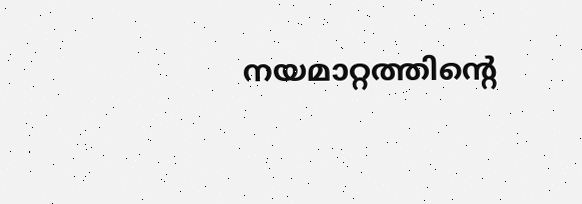നയമാറ്റത്തിന്റെ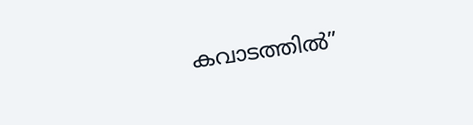കവാടത്തിൽ”